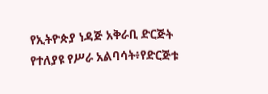የኢትዮጵያ ነዳጅ አቅራቢ ድርጅት የተለያዩ የሥራ አልባሳት፥የድርጅቱ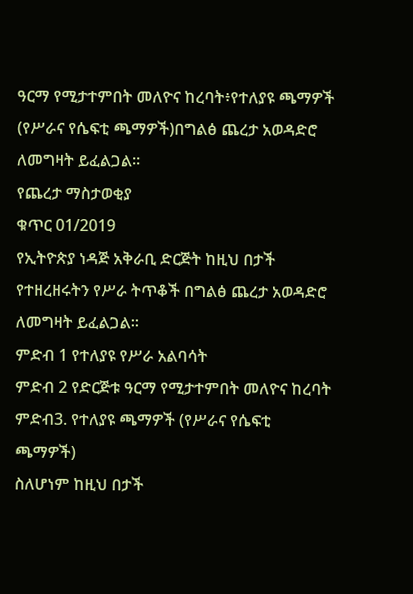ዓርማ የሚታተምበት መለዮና ከረባት፥የተለያዩ ጫማዎች (የሥራና የሴፍቲ ጫማዎች)በግልፅ ጨረታ አወዳድሮ ለመግዛት ይፈልጋል።
የጨረታ ማስታወቂያ
ቁጥር 01/2019
የኢትዮጵያ ነዳጅ አቅራቢ ድርጅት ከዚህ በታች የተዘረዘሩትን የሥራ ትጥቆች በግልፅ ጨረታ አወዳድሮ ለመግዛት ይፈልጋል።
ምድብ 1 የተለያዩ የሥራ አልባሳት
ምድብ 2 የድርጅቱ ዓርማ የሚታተምበት መለዮና ከረባት
ምድብ3. የተለያዩ ጫማዎች (የሥራና የሴፍቲ ጫማዎች)
ስለሆነም ከዚህ በታች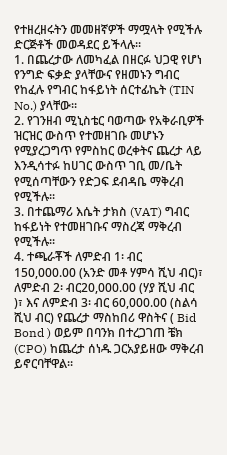የተዘረዘሩትን መመዘኛዎች ማሟላት የሚችሉ ድርጅቶች መወዳደር ይችላሉ።
1. በጨረታው ለመካፈል በዘርፉ ህጋዊ የሆነ የንግድ ፍቃድ ያላቸውና የዘመኑን ግብር የከፈሉ የግብር ከፋይነት ሰርተፊኬት (TIN No.) ያላቸው፡፡
2. የገንዘብ ሚኒስቴር ባወጣው የአቅራቢዎች ዝርዝር ውስጥ የተመዘገቡ መሆኑን የሚያረጋግጥ የምስከር ወረቀትና ጨረታ ላይ እንዲሳተፉ ከሀገር ውስጥ ገቢ መ/ቤት የሚሰጣቸውን የድጋፍ ደብዳቤ ማቅረብ የሚችሉ፡፡
3. በተጨማሪ እሴት ታክስ (VAT) ግብር ከፋይነት የተመዘገቡና ማስረጃ ማቅረብ የሚችሉ፡፡
4. ተጫራቾች ለምድብ 1፡ ብር 150,000.00 (አንድ መቶ ሃምሳ ሺህ ብር)፣ ለምድብ 2፡ ብር20,000.00 (ሃያ ሺህ ብር )፣ እና ለምድብ 3፡ ብር 60,000.00 (ስልሳ ሺህ ብር) የጨረታ ማስከበሪ ዋስትና ( Bid Bond ) ወይም በባንክ በተረጋገጠ ቼክ (CPO) ከጨረታ ሰነዱ ጋርአያይዘው ማቅረብ ይኖርባቸዋል፡፡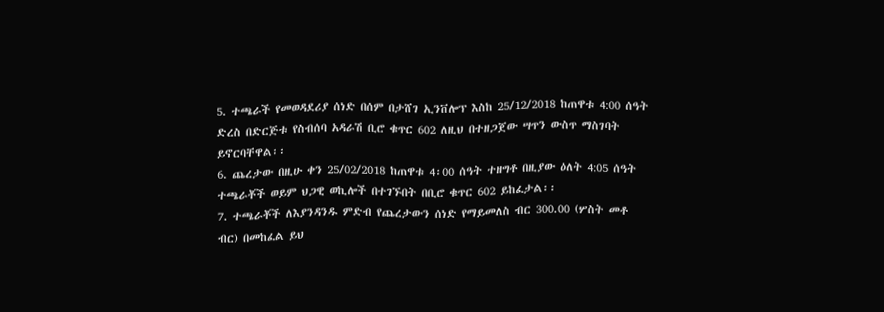5. ተጫራች የመወዳደሪያ ሰነድ በሰም በታሸገ ኢንቨሎፕ እስከ 25/12/2018 ከጠዋቱ 4:00 ሰዓት ድረስ በድርጅቱ የስብሰባ አዳራሽ ቢሮ ቁጥር 602 ለዚህ በተዘጋጀው ሣጥን ውስጥ ማስገባት ይኖርባቸዋል፡፡
6. ጨረታው በዚሁ ቀን 25/02/2018 ከጠዋቱ 4፡00 ሰዓት ተዘግቶ በዚያው ዕለት 4:05 ሰዓት ተጫራቾች ወይም ህጋዊ ወኪሎች በተገኙበት በቢሮ ቁጥር 602 ይከፈታል፡፡
7. ተጫራቾች ለእያንዳንዱ ምድብ የጨረታውን ሰነድ የማይመለስ ብር 300.00 (ሦስት መቶ ብር) በመከፈል ይህ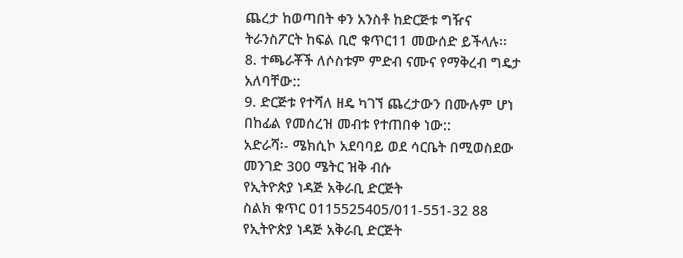ጨረታ ከወጣበት ቀን አንስቶ ከድርጅቱ ግዥና ትራንስፖርት ከፍል ቢሮ ቁጥር11 መውሰድ ይችላሉ፡፡
8. ተጫራቾች ለሶስቱም ምድብ ናሙና የማቅረብ ግዴታ አለባቸው::
9. ድርጅቱ የተሻለ ዘዴ ካገኘ ጨረታውን በሙሉም ሆነ በከፊል የመሰረዝ መብቱ የተጠበቀ ነው::
አድራሻ፡- ሜክሲኮ አደባባይ ወደ ሳርቤት በሚወስደው መንገድ 300 ሜትር ዝቅ ብሱ
የኢትዮጵያ ነዳጅ አቅራቢ ድርጅት
ስልክ ቁጥር 0115525405/011-551-32 88
የኢትዮጵያ ነዳጅ አቅራቢ ድርጅት